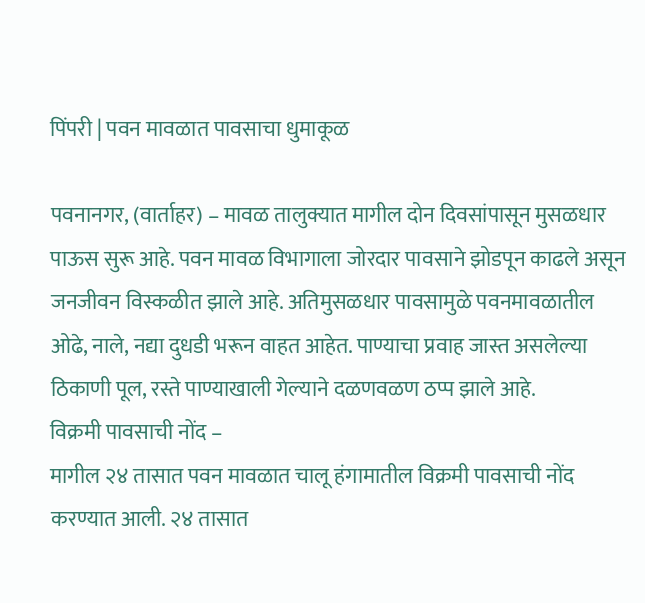पिंपरी | पवन मावळात पावसाचा धुमाकूळ

पवनानगर, (वार्ताहर) – मावळ तालुक्यात मागील दोन दिवसांपासून मुसळधार पाऊस सुरू आहे. पवन मावळ विभागाला जोरदार पावसाने झोडपून काढले असून जनजीवन विस्कळीत झाले आहे. अतिमुसळधार पावसामुळे पवनमावळातील ओढे, नाले, नद्या दुधडी भरून वाहत आहेत. पाण्याचा प्रवाह जास्त असलेल्या ठिकाणी पूल, रस्ते पाण्याखाली गेल्याने दळणवळण ठप्प झाले आहे.
विक्रमी पावसाची नोंद –
मागील २४ तासात पवन मावळात चालू हंगामातील विक्रमी पावसाची नोंद करण्यात आली. २४ तासात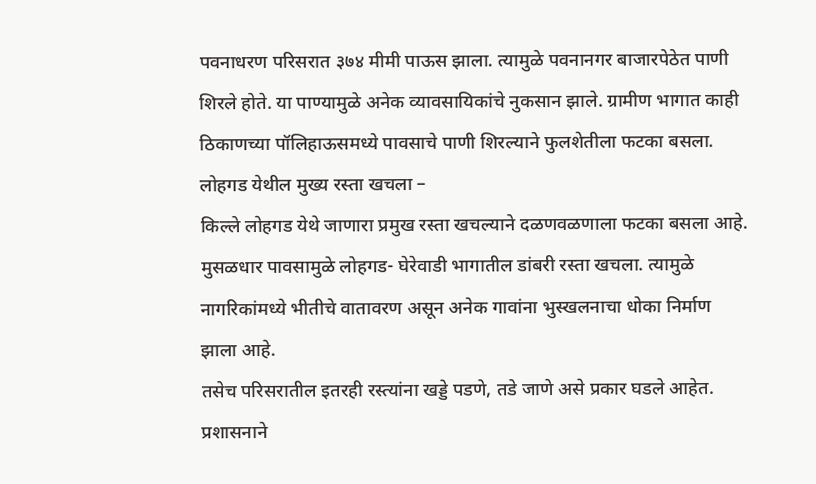पवनाधरण परिसरात ३७४ मीमी पाऊस झाला. त्यामुळे पवनानगर बाजारपेठेत पाणी शिरले होते. या पाण्यामुळे अनेक व्यावसायिकांचे नुकसान झाले. ग्रामीण भागात काही ठिकाणच्या पॉलिहाऊसमध्ये पावसाचे पाणी शिरल्याने फुलशेतीला फटका बसला.
लोहगड येथील मुख्य रस्ता खचला –
किल्ले लोहगड येथे जाणारा प्रमुख रस्ता खचल्याने दळणवळणाला फटका बसला आहे. मुसळधार पावसामुळे लोहगड- घेरेवाडी भागातील डांबरी रस्ता खचला. त्यामुळे नागरिकांमध्ये भीतीचे वातावरण असून अनेक गावांना भुस्खलनाचा धोका निर्माण झाला आहे.
तसेच परिसरातील इतरही रस्त्यांना खड्डे पडणे, तडे जाणे असे प्रकार घडले आहेत. प्रशासनाने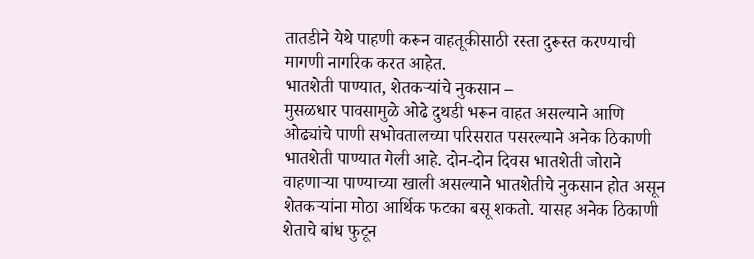तातडीने येथे पाहणी करून वाहतूकीसाठी रस्ता दुरूस्त करण्याची मागणी नागरिक करत आहेत.
भातशेती पाण्यात, शेतकऱ्यांचे नुकसान –
मुसळधार पावसामुळे ओढे दुथडी भरून वाहत असल्याने आणि ओढ्यांचे पाणी सभोवतालच्या परिसरात पसरल्याने अनेक ठिकाणी भातशेती पाण्यात गेली आहे. दोन-दोन दिवस भातशेती जोराने वाहणाऱ्या पाण्याच्या खाली असल्याने भातशेतीचे नुकसान होत असून शेतकऱ्यांना मोठा आर्थिक फटका बसू शकतो. यासह अनेक ठिकाणी शेताचे बांध फुटून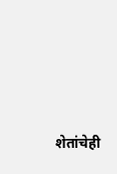शेतांचेही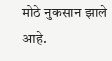मोठे नुकसान झाले आहे.